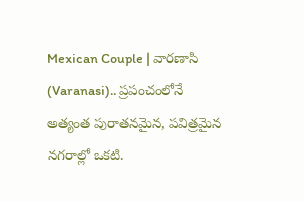Mexican Couple | వారణాసి (Varanasi).. ప్రపంచంలోనే అత్యంత పురాతనమైన, పవిత్రమైన నగరాల్లో ఒకటి.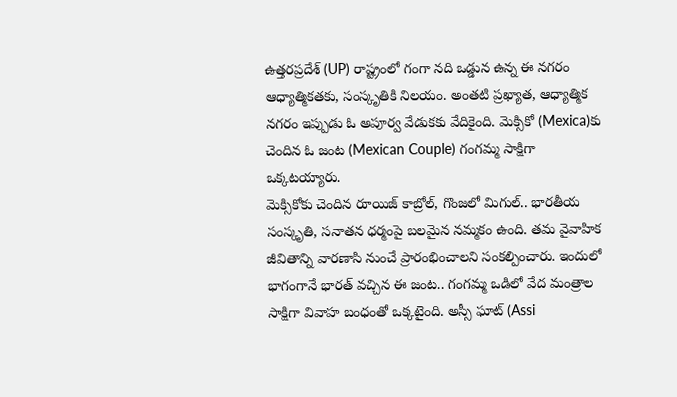ఉత్తరప్రదేశ్ (UP) రాష్ట్రంలో గంగా నది ఒడ్డున ఉన్న ఈ నగరం ఆధ్యాత్మికతకు, సంస్కృతికి నిలయం. అంతటి ప్రఖ్యాత, ఆధ్యాత్మిక నగరం ఇప్పుడు ఓ అపూర్వ వేడుకకు వేదికైంది. మెక్సికో (Mexica)కు చెందిన ఓ జంట (Mexican Couple) గంగమ్మ సాక్షిగా ఒక్కటయ్యారు.
మెక్సికోకు చెందిన రూయిజ్ కాబ్రోల్, గొంజలో మిగుల్.. భారతీయ సంస్కృతి, సనాతన ధర్మంపై బలమైన నమ్మకం ఉంది. తమ వైవాహిక జీవితాన్ని వారణాసి నుంచే ప్రారంభించాలని సంకల్పించారు. ఇందులో భాగంగానే భారత్ వచ్చిన ఈ జంట.. గంగమ్మ ఒడిలో వేద మంత్రాల సాక్షిగా వివాహ బంధంతో ఒక్కటైంది. అస్సీ ఘాట్ (Assi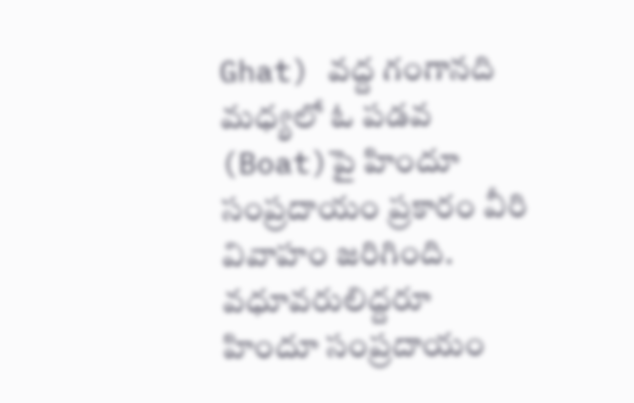Ghat) వద్ద గంగానది మధ్యలో ఓ పడవ (Boat)పై హిందూ సంప్రదాయం ప్రకారం వీరి వివాహం జరిగింది.
వధూవరులిద్దరూ హిందూ సంప్రదాయం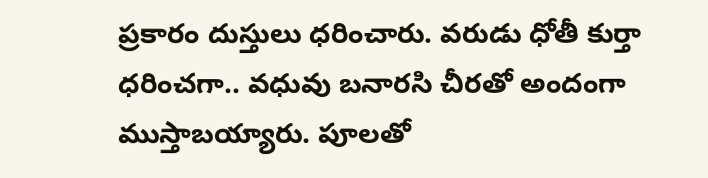ప్రకారం దుస్తులు ధరించారు. వరుడు ధోతీ కుర్తా ధరించగా.. వధువు బనారసి చీరతో అందంగా ముస్తాబయ్యారు. పూలతో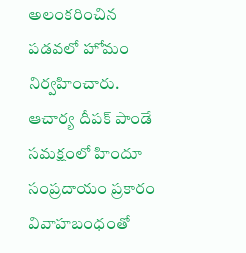అలంకరించిన పడవలో హోమం నిర్వహించారు. ఆచార్య దీపక్ పాండే సమక్షంలో హిందూ సంప్రదాయం ప్రకారం వివాహబంధంతో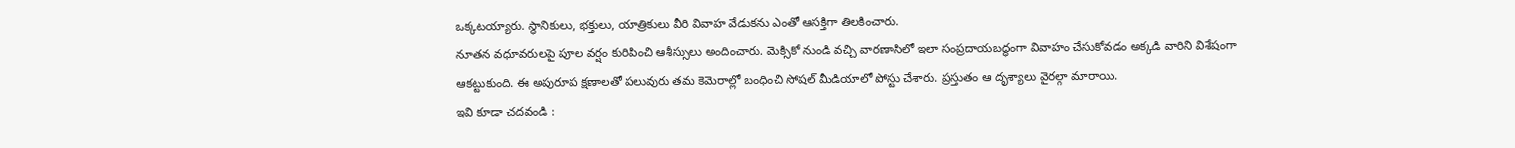ఒక్కటయ్యారు. స్థానికులు, భక్తులు, యాత్రికులు వీరి వివాహ వేడుకను ఎంతో ఆసక్తిగా తిలకించారు.
నూతన వధూవరులపై పూల వర్షం కురిపించి ఆశీస్సులు అందించారు. మెక్సికో నుండి వచ్చి వారణాసిలో ఇలా సంప్రదాయబద్ధంగా వివాహం చేసుకోవడం అక్కడి వారిని విశేషంగా ఆకట్టుకుంది. ఈ అపురూప క్షణాలతో పలువురు తమ కెమెరాల్లో బంధించి సోషల్ మీడియాలో పోస్టు చేశారు. ప్రస్తుతం ఆ దృశ్యాలు వైరల్గా మారాయి.
ఇవి కూడా చదవండి :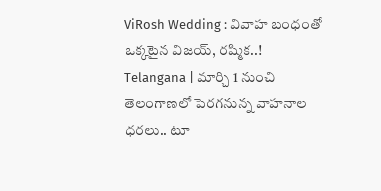ViRosh Wedding : వివాహ బంధంతో ఒక్కటైన విజయ్, రష్మిక..!
Telangana | మార్చి 1 నుంచి తెలంగాణలో పెరగనున్న వాహనాల ధరలు.. టూ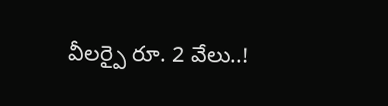వీలర్పై రూ. 2 వేలు..!